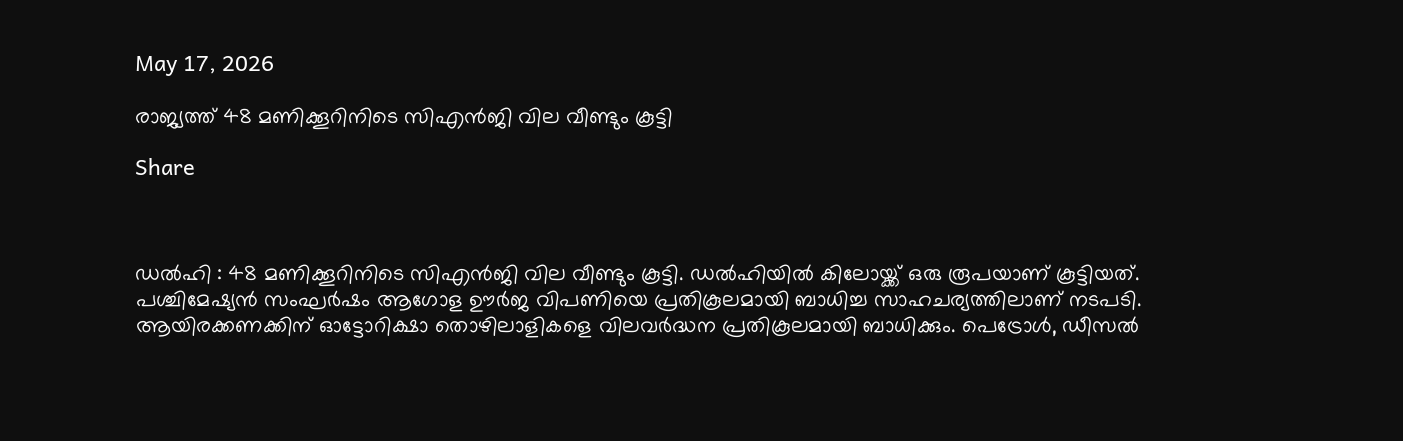May 17, 2026

രാജ്യത്ത് 48 മണിക്കൂറിനിടെ സിഎൻജി വില വീണ്ടും കൂട്ടി

Share



ഡല്‍ഹി : 48 മണിക്കൂറിനിടെ സിഎൻജി വില വീണ്ടും കൂട്ടി. ഡല്‍ഹിയില്‍ കിലോയ്ക്ക് ഒരു രൂപയാണ് കൂട്ടിയത്. പശ്ചിമേഷ്യൻ സംഘർഷം ആഗോള ഊർജ വിപണിയെ പ്രതികൂലമായി ബാധിച്ച സാഹചര്യത്തിലാണ് നടപടി. ആയിരക്കണക്കിന് ഓട്ടോറിക്ഷാ തൊഴിലാളികളെ വിലവർദ്ധന പ്രതികൂലമായി ബാധിക്കും. പെട്രോള്‍, ഡീസല്‍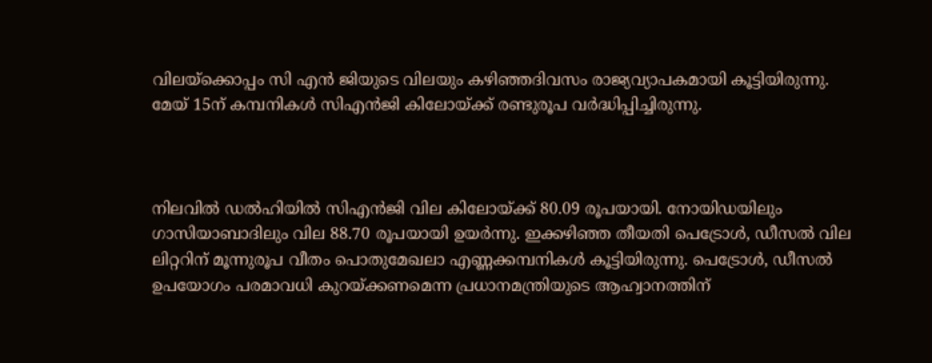വിലയ്ക്കൊപ്പം സി എൻ ജിയുടെ വിലയും കഴിഞ്ഞദിവസം രാജ്യവ്യാപകമായി കൂട്ടിയിരുന്നു. മേയ് 15ന് കമ്പനികള്‍ സിഎൻജി കിലോയ്ക്ക് രണ്ടുരൂപ വർദ്ധിപ്പിച്ചിരുന്നു.



നിലവില്‍ ഡല്‍ഹിയില്‍ സിഎൻജി വില കിലോയ്ക്ക് 80.09 രൂപയായി. നോയിഡയിലും ഗാസിയാബാദിലും വില 88.70 രൂപയായി ഉയർന്നു. ഇക്കഴിഞ്ഞ തീയതി പെട്രോള്‍, ഡീസല്‍ വില ലിറ്ററിന് മൂന്നുരൂപ വീതം പൊതുമേഖലാ എണ്ണക്കമ്പനികള്‍ കൂട്ടിയിരുന്നു. പെട്രോള്‍, ഡീസല്‍ ഉപയോഗം പരമാവധി കുറയ്ക്കണമെന്ന പ്രധാനമന്ത്രിയുടെ ആഹ്വാനത്തിന്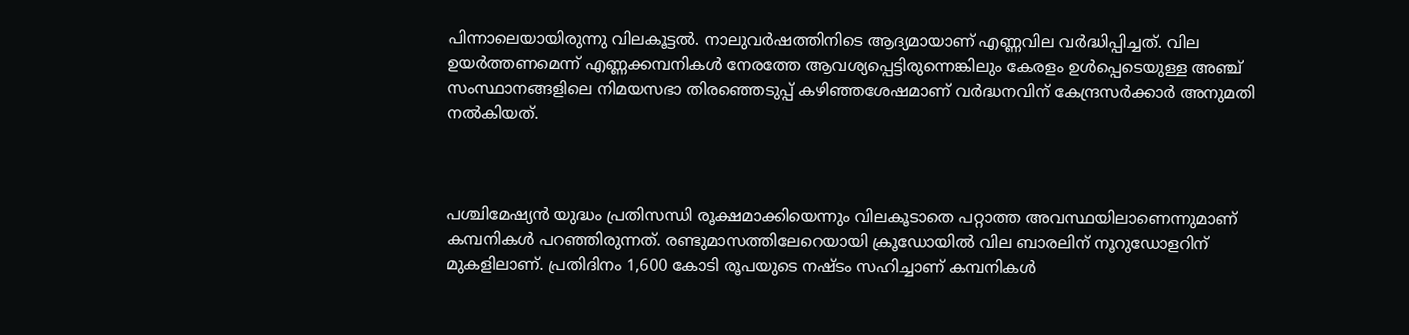പിന്നാലെയായിരുന്നു വിലകൂട്ടല്‍. നാലുവർഷത്തിനിടെ ആദ്യമായാണ് എണ്ണവില വർദ്ധിപ്പിച്ചത്. വില ഉയർത്തണമെന്ന് എണ്ണക്കമ്പനികള്‍ നേരത്തേ ആവശ്യപ്പെട്ടിരുന്നെങ്കിലും കേരളം ഉള്‍പ്പെടെയുള്ള അഞ്ച് സംസ്ഥാനങ്ങളിലെ നിമയസഭാ തിരഞ്ഞെടുപ്പ് കഴിഞ്ഞശേഷമാണ് വർദ്ധനവിന് കേന്ദ്രസർക്കാർ അനുമതി നല്‍കിയത്.



പശ്ചിമേഷ്യൻ യുദ്ധം പ്രതിസന്ധി രൂക്ഷമാക്കിയെന്നും വിലകൂടാതെ പറ്റാത്ത അവസ്ഥയിലാണെന്നുമാണ് കമ്പനികള്‍ പറഞ്ഞിരുന്നത്. രണ്ടുമാസത്തിലേറെയായി ക്രൂഡോയില്‍ വില ബാരലിന് നൂറുഡോളറിന് മുകളിലാണ്. പ്രതിദിനം 1,600 കോടി രൂപയുടെ നഷ്ടം സഹിച്ചാണ് കമ്പനികള്‍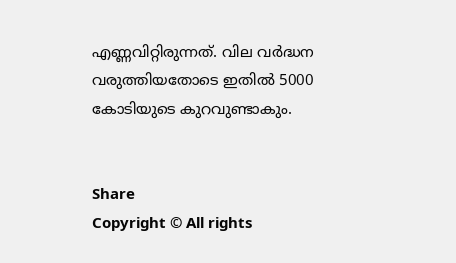എണ്ണവിറ്റിരുന്നത്. വില വർദ്ധന വരുത്തിയതോടെ ഇതില്‍ 5000 കോടിയുടെ കുറവുണ്ടാകും.


Share
Copyright © All rights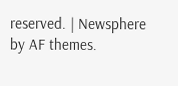reserved. | Newsphere by AF themes.